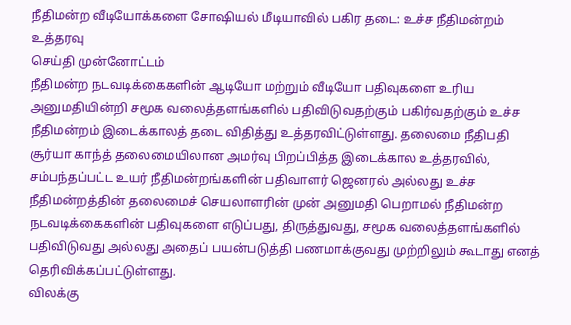நீதிமன்ற வீடியோக்களை சோஷியல் மீடியாவில் பகிர தடை: உச்ச நீதிமன்றம் உத்தரவு
செய்தி முன்னோட்டம்
நீதிமன்ற நடவடிக்கைகளின் ஆடியோ மற்றும் வீடியோ பதிவுகளை உரிய அனுமதியின்றி சமூக வலைத்தளங்களில் பதிவிடுவதற்கும் பகிர்வதற்கும் உச்ச நீதிமன்றம் இடைக்காலத் தடை விதித்து உத்தரவிட்டுள்ளது. தலைமை நீதிபதி சூர்யா காந்த் தலைமையிலான அமர்வு பிறப்பித்த இடைக்கால உத்தரவில், சம்பந்தப்பட்ட உயர் நீதிமன்றங்களின் பதிவாளர் ஜெனரல் அல்லது உச்ச நீதிமன்றத்தின் தலைமைச் செயலாளரின் முன் அனுமதி பெறாமல் நீதிமன்ற நடவடிக்கைகளின் பதிவுகளை எடுப்பது, திருத்துவது, சமூக வலைத்தளங்களில் பதிவிடுவது அல்லது அதைப் பயன்படுத்தி பணமாக்குவது முற்றிலும் கூடாது எனத் தெரிவிக்கப்பட்டுள்ளது.
விலக்கு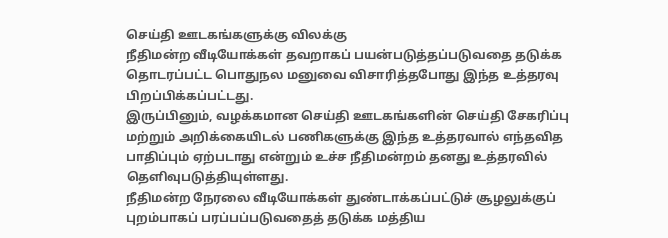செய்தி ஊடகங்களுக்கு விலக்கு
நீதிமன்ற வீடியோக்கள் தவறாகப் பயன்படுத்தப்படுவதை தடுக்க தொடரப்பட்ட பொதுநல மனுவை விசாரித்தபோது இந்த உத்தரவு பிறப்பிக்கப்பட்டது.
இருப்பினும், வழக்கமான செய்தி ஊடகங்களின் செய்தி சேகரிப்பு மற்றும் அறிக்கையிடல் பணிகளுக்கு இந்த உத்தரவால் எந்தவித பாதிப்பும் ஏற்படாது என்றும் உச்ச நீதிமன்றம் தனது உத்தரவில் தெளிவுபடுத்தியுள்ளது.
நீதிமன்ற நேரலை வீடியோக்கள் துண்டாக்கப்பட்டுச் சூழலுக்குப் புறம்பாகப் பரப்பப்படுவதைத் தடுக்க மத்திய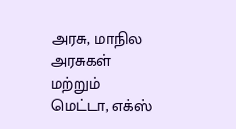அரசு, மாநில அரசுகள் மற்றும் மெட்டா, எக்ஸ்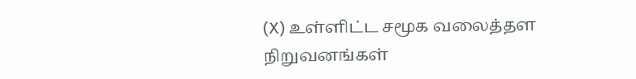(X) உள்ளிட்ட சமூக வலைத்தள நிறுவனங்கள்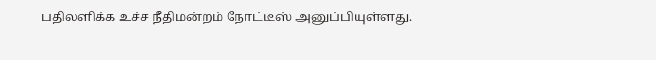பதிலளிக்க உச்ச நீதிமன்றம் நோட்டீஸ் அனுப்பியுள்ளது.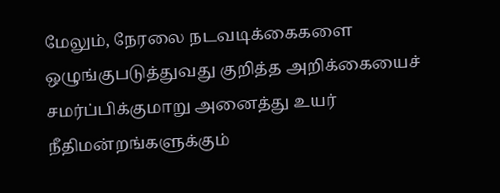மேலும், நேரலை நடவடிக்கைகளை ஒழுங்குபடுத்துவது குறித்த அறிக்கையைச் சமர்ப்பிக்குமாறு அனைத்து உயர் நீதிமன்றங்களுக்கும்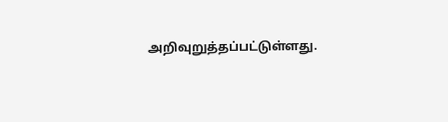அறிவுறுத்தப்பட்டுள்ளது.